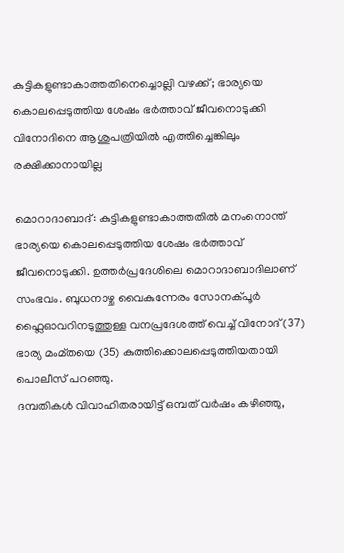കുട്ടികളുണ്ടാകാത്തതിനെച്ചൊല്ലി വഴക്ക്; ഭാര്യയെ കൊലപ്പെടുത്തിയ ശേഷം ഭർത്താവ് ജീവനൊടുക്കി
വിനോദിനെ ആശുപത്രിയിൽ എത്തിച്ചെങ്കിലും രക്ഷിക്കാനായില്ല

മൊറാദാബാദ്: കുട്ടികളുണ്ടാകാത്തതിൽ മനംനൊന്ത് ഭാര്യയെ കൊലപ്പെടുത്തിയ ശേഷം ഭർത്താവ് ജീവനൊടുക്കി. ഉത്തർപ്രദേശിലെ മൊറാദാബാദിലാണ് സംഭവം. ബുധനാഴ്ച വൈകുന്നേരം സോനക്പൂർ ഫ്ലൈഓവറിനടുത്തുള്ള വനപ്രദേശത്ത് വെച്ച് വിനോദ് (37) ഭാര്യ മംമ്തയെ (35) കുത്തിക്കൊലപ്പെടുത്തിയതായി പൊലീസ് പറഞ്ഞു.
ദമ്പതികൾ വിവാഹിതരായിട്ട് ഒമ്പത് വർഷം കഴിഞ്ഞു,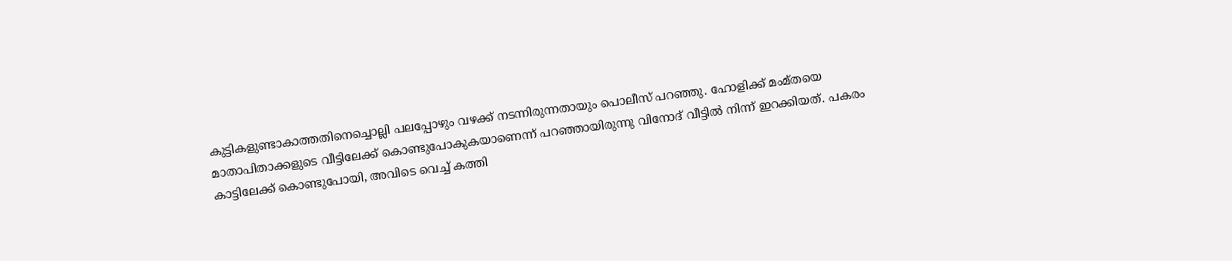കുട്ടികളുണ്ടാകാത്തതിനെച്ചൊല്ലി പലപ്പോഴും വഴക്ക് നടന്നിരുന്നതായും പൊലീസ് പറഞ്ഞു. ഹോളിക്ക് മംമ്തയെ മാതാപിതാക്കളുടെ വീട്ടിലേക്ക് കൊണ്ടുപോകുകയാണെന്ന് പറഞ്ഞായിരുന്നു വിനോദ് വീട്ടിൽ നിന്ന് ഇറക്കിയത്. പകരം കാട്ടിലേക്ക് കൊണ്ടുപോയി, അവിടെ വെച്ച് കത്തി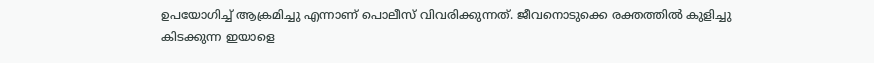ഉപയോഗിച്ച് ആക്രമിച്ചു എന്നാണ് പൊലീസ് വിവരിക്കുന്നത്. ജീവനൊടുക്കെ രക്തത്തിൽ കുളിച്ചു കിടക്കുന്ന ഇയാളെ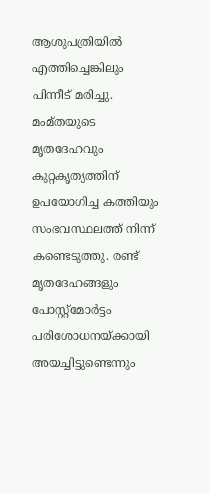ആശുപത്രിയിൽ എത്തിച്ചെങ്കിലും പിന്നീട് മരിച്ചു.
മംമ്തയുടെ മൃതദേഹവും കുറ്റകൃത്യത്തിന് ഉപയോഗിച്ച കത്തിയും സംഭവസ്ഥലത്ത് നിന്ന് കണ്ടെടുത്തു. രണ്ട് മൃതദേഹങ്ങളും പോസ്റ്റ്മോർട്ടം പരിശോധനയ്ക്കായി അയച്ചിട്ടുണ്ടെന്നും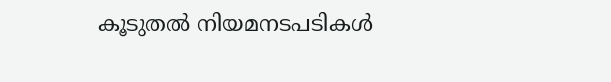കൂടുതൽ നിയമനടപടികൾ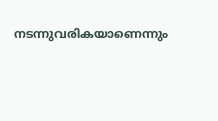നടന്നുവരികയാണെന്നും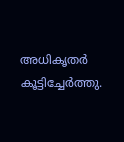അധികൃതർ കൂട്ടിച്ചേർത്തു.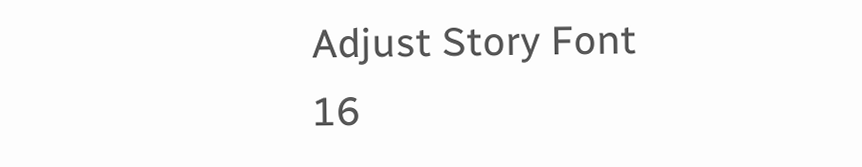Adjust Story Font
16